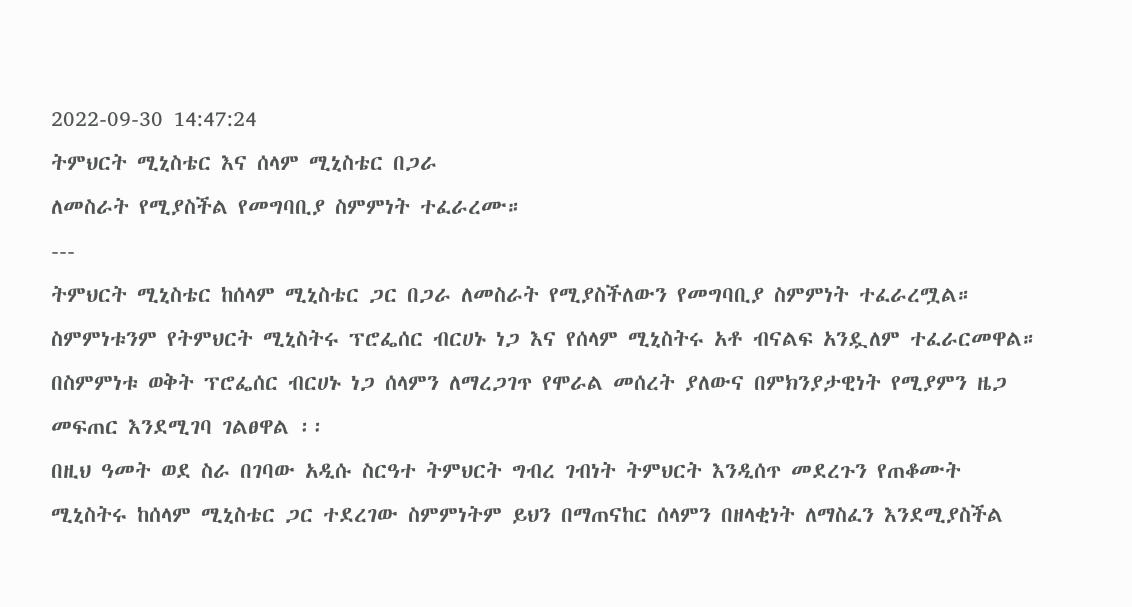2022-09-30 14:47:24
ትምህርት ሚኒስቴር እና ሰላም ሚኒስቴር በጋራ
ለመስራት የሚያስችል የመግባቢያ ስምምነት ተፈራረሙ።
---
ትምህርት ሚኒስቴር ከሰላም ሚኒስቴር ጋር በጋራ ለመስራት የሚያስችለውን የመግባቢያ ስምምነት ተፈራረሟል።
ስምምነቱንም የትምህርት ሚኒስትሩ ፕሮፌሰር ብርሀኑ ነጋ እና የሰላም ሚኒስትሩ አቶ ብናልፍ አንዷለም ተፈራርመዋል።
በስምምነቱ ወቅት ፕሮፌሰር ብርሀኑ ነጋ ሰላምን ለማረጋገጥ የሞራል መሰረት ያለውና በምክንያታዊነት የሚያምን ዜጋ መፍጠር እንደሚገባ ገልፀዋል ፡፡
በዚህ ዓመት ወደ ስራ በገባው አዲሱ ስርዓተ ትምህርት ግብረ ገብነት ትምህርት እንዲሰጥ መደረጉን የጠቆሙት ሚኒስትሩ ከሰላም ሚኒስቴር ጋር ተደረገው ስምምነትም ይህን በማጠናከር ሰላምን በዘላቂነት ለማስፈን እንደሚያስችል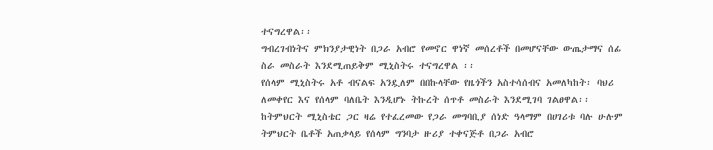ተናግረዋል፡፡
ግብረገብነትና ምክንያታዊነት በጋራ አብሮ የመኖር ዋነኛ መሰረቶች በመሆናቸው ውጤታማና ሰፊ ስራ መስራት እንደሚጠይቅም ሚኒስትሩ ተናግረዋል ፡፡
የሰላም ሚኒስትሩ አቶ ብናልፍ አንዷለም በበኩላቸው የዜጎችን አስተሳሰብና አመለካከት፡ ባህሪ ለመቀየር እና የሰላም ባለቤት እንዲሆኑ ትኩረት ሰጥቶ መስራት እንደሚገባ ገልፀዋል፡፡
ከትምህርት ሚኒስቴር ጋር ዛሬ የተፈረመው የጋራ መግባቢያ ሰነድ ዓላማም በሀገሪቱ ባሉ ሁሉም ትምህርት ቤቶች አጠቃላይ የሰላም ግንባታ ዙሪያ ተቀናጅቶ በጋራ አብሮ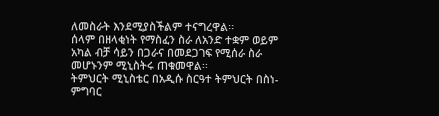ለመስራት እንደሚያስችልም ተናግረዋል፡፡
ሰላም በዘላቂነት የማስፈን ስራ ለአንድ ተቋም ወይም አካል ብቻ ሳይን በጋራና በመደጋገፍ የሚሰራ ስራ መሆኑንም ሚኒስትሩ ጠቁመዋል፡፡
ትምህርት ሚኒስቴር በአዲሱ ስርዓተ ትምህርት በስነ-ምግባር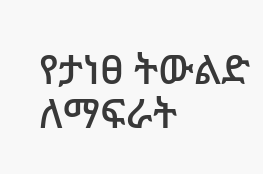የታነፀ ትውልድ ለማፍራት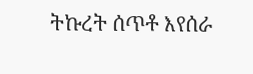ትኩረት ሰጥቶ እየሰራ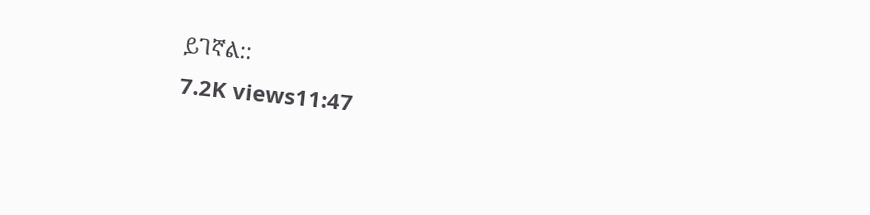ይገኛል::
7.2K views11:47